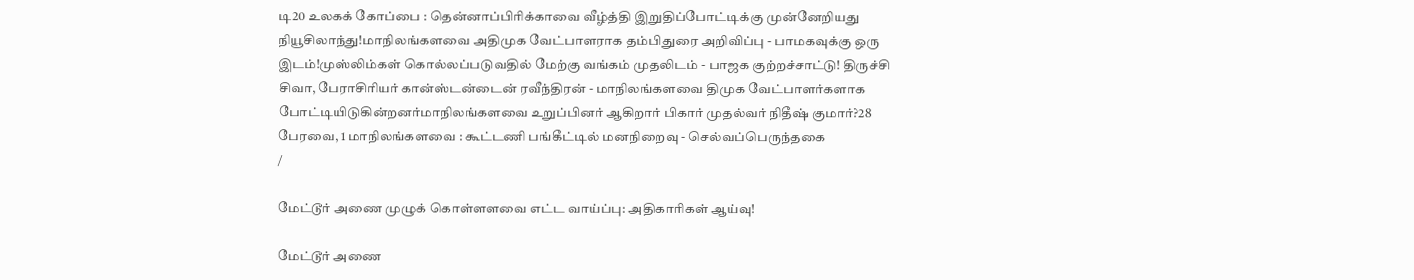டி20 உலகக் கோப்பை : தென்னாப்பிரிக்காவை வீழ்த்தி இறுதிப்போட்டிக்கு முன்னேறியது நியூசிலாந்து!மாநிலங்களவை அதிமுக வேட்பாளராக தம்பிதுரை அறிவிப்பு - பாமகவுக்கு ஒரு இடம்!முஸ்லிம்கள் கொல்லப்படுவதில் மேற்கு வங்கம் முதலிடம் - பாஜக குற்றச்சாட்டு! திருச்சி சிவா, பேராசிரியர் கான்ஸ்டன்டைன் ரவீந்திரன் - மாநிலங்களவை திமுக வேட்பாளர்களாக போட்டியிடுகின்றனர்மாநிலங்களவை உறுப்பினர் ஆகிறார் பிகார் முதல்வர் நிதீஷ் குமார்?28 பேரவை, 1 மாநிலங்களவை : கூட்டணி பங்கீட்டில் மனநிறைவு - செல்வப்பெருந்தகை
/

மேட்டூர் அணை முழுக் கொள்ளளவை எட்ட வாய்ப்பு: அதிகாரிகள் ஆய்வு!

மேட்டூர் அணை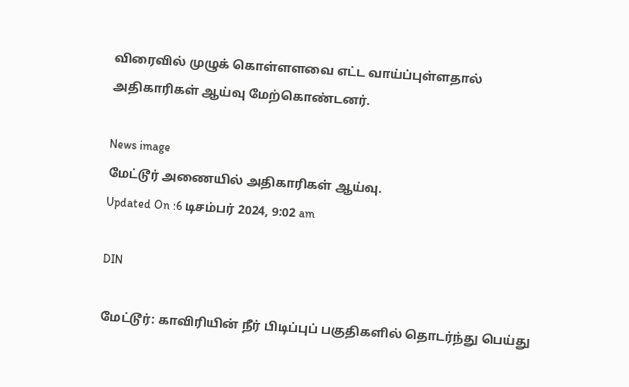விரைவில் முழுக் கொள்ளளவை எட்ட வாய்ப்புள்ளதால் அதிகாரிகள் ஆய்வு மேற்கொண்டனர்.

News image
மேட்டூர் அணையில் அதிகாரிகள் ஆய்வு.
Updated On :6 டிசம்பர் 2024, 9:02 am

DIN

மேட்டூர்: காவிரியின் நீர் பிடிப்புப் பகுதிகளில் தொடர்ந்து பெய்து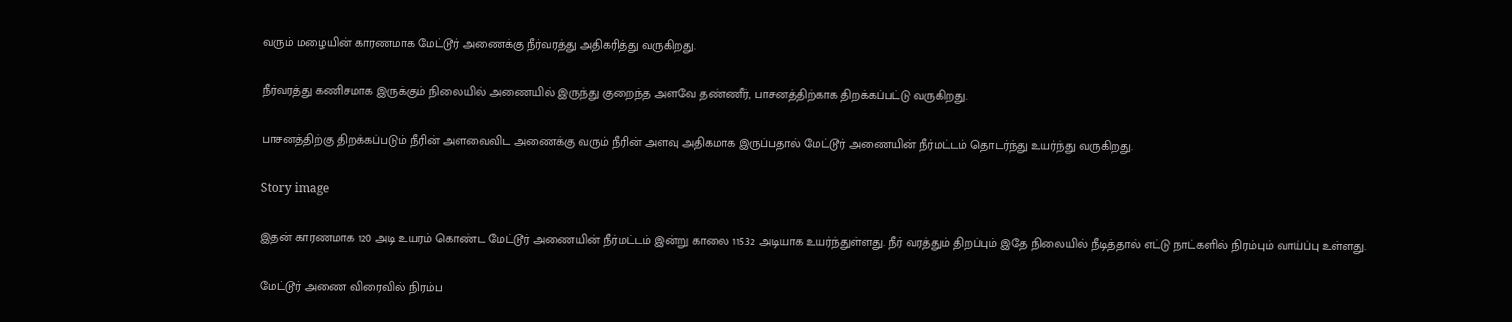வரும் மழையின் காரணமாக மேட்டூர் அணைக்கு நீர்வரத்து அதிகரித்து வருகிறது.

நீர்வரத்து கணிசமாக இருக்கும் நிலையில் அணையில் இருந்து குறைந்த அளவே தண்ணீர், பாசனத்திற்காக திறக்கப்பட்டு வருகிறது.

பாசனத்திற்கு திறக்கப்படும் நீரின் அளவைவிட அணைக்கு வரும் நீரின் அளவு அதிகமாக இருப்பதால் மேட்டூர் அணையின் நீர்மட்டம் தொடர்ந்து உயர்ந்து வருகிறது.

Story image

இதன் காரணமாக 120 அடி உயரம் கொண்ட மேட்டூர் அணையின் நீர்மட்டம் இன்று காலை 115.32 அடியாக உயர்ந்துள்ளது. நீர் வரத்தும் திறப்பும் இதே நிலையில் நீடித்தால் எட்டு நாட்களில் நிரம்பும் வாய்ப்பு உள்ளது.

மேட்டூர் அணை விரைவில் நிரம்ப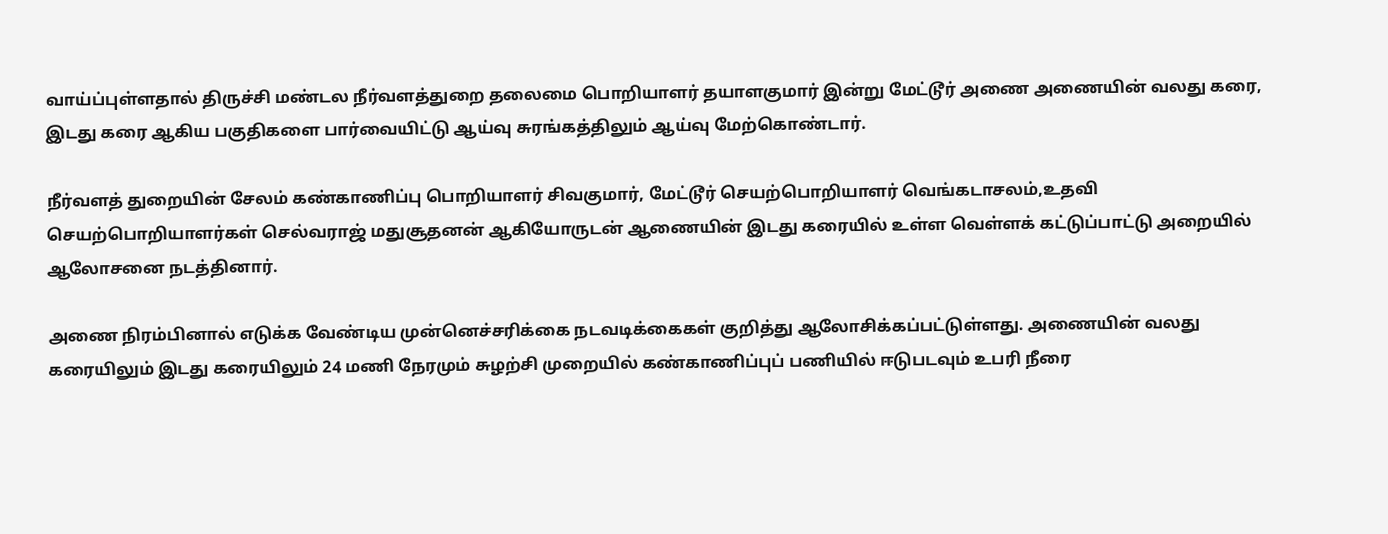வாய்ப்புள்ளதால் திருச்சி மண்டல நீர்வளத்துறை தலைமை பொறியாளர் தயாளகுமார் இன்று மேட்டூர் அணை அணையின் வலது கரை, இடது கரை ஆகிய பகுதிகளை பார்வையிட்டு ஆய்வு சுரங்கத்திலும் ஆய்வு மேற்கொண்டார்.

நீர்வளத் துறையின் சேலம் கண்காணிப்பு பொறியாளர் சிவகுமார், மேட்டூர் செயற்பொறியாளர் வெங்கடாசலம்,உதவி செயற்பொறியாளர்கள் செல்வராஜ் மதுசூதனன் ஆகியோருடன் ஆணையின் இடது கரையில் உள்ள வெள்ளக் கட்டுப்பாட்டு அறையில் ஆலோசனை நடத்தினார்.

அணை நிரம்பினால் எடுக்க வேண்டிய முன்னெச்சரிக்கை நடவடிக்கைகள் குறித்து ஆலோசிக்கப்பட்டுள்ளது. அணையின் வலது கரையிலும் இடது கரையிலும் 24 மணி நேரமும் சுழற்சி முறையில் கண்காணிப்புப் பணியில் ஈடுபடவும் உபரி நீரை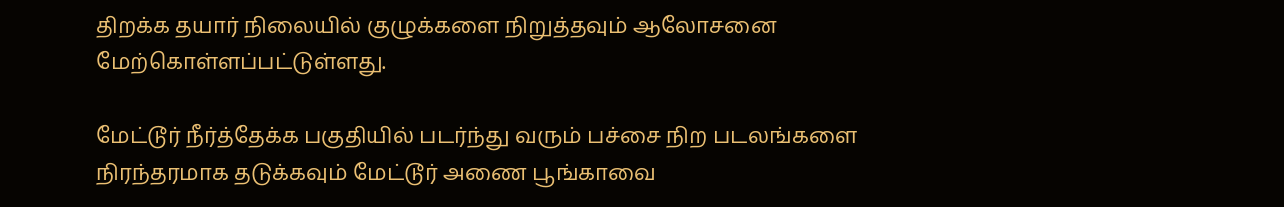திறக்க தயார் நிலையில் குழுக்களை நிறுத்தவும் ஆலோசனை மேற்கொள்ளப்பட்டுள்ளது.

மேட்டூர் நீர்த்தேக்க பகுதியில் படர்ந்து வரும் பச்சை நிற படலங்களை நிரந்தரமாக தடுக்கவும் மேட்டூர் அணை பூங்காவை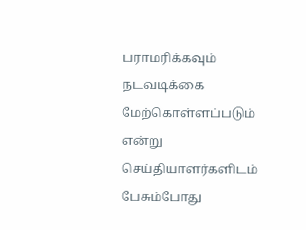பராமரிக்கவும் நடவடிக்கை மேற்கொள்ளப்படும் என்று செய்தியாளர்களிடம் பேசும்போது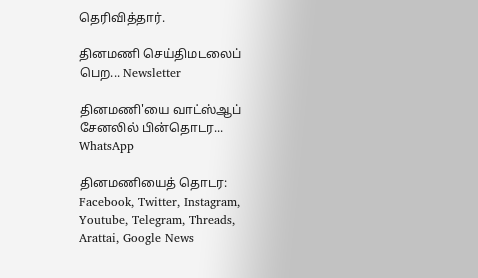தெரிவித்தார்.

தினமணி செய்திமடலைப் பெற... Newsletter

தினமணி'யை வாட்ஸ்ஆப் சேனலில் பின்தொடர... WhatsApp

தினமணியைத் தொடர: Facebook, Twitter, Instagram, Youtube, Telegram, Threads, Arattai, Google News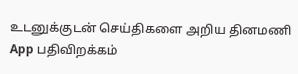உடனுக்குடன் செய்திகளை அறிய தினமணி App பதிவிறக்கம்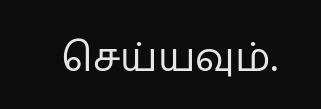செய்யவும்.